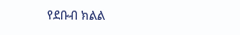የደቡብ ክልል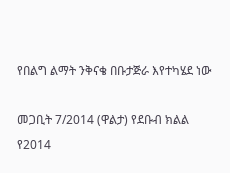የበልግ ልማት ንቅናቄ በቡታጅራ እየተካሄደ ነው

መጋቢት 7/2014 (ዋልታ) የደቡብ ክልል የ2014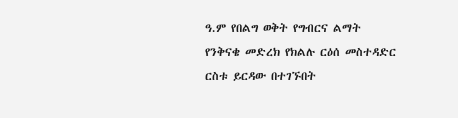ዓ.ም የበልግ ወቅት የግብርና ልማት የንቅናቄ መድረክ የክልሉ ርዕሰ መስተዳድር ርስቱ ይርዳው በተገኙበት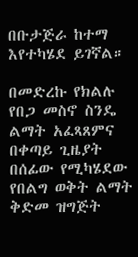በቡታጅራ ከተማ እየተካሄደ ይገኛል።

በመድረኩ የክልሉ የበጋ መስኖ ስንዴ ልማት አፈጻጸምና በቀጣይ ጊዜያት በሰፊው የሚካሄደው የበልግ ወቅት ልማት ቅድመ ዝግጅት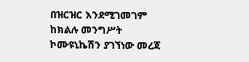በዝርዝር እንደሚገመገም ከክልሉ መንግሥት ኮሙዩኒኬሽን ያገኘነው መረጃ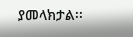ያመላክታል፡፡